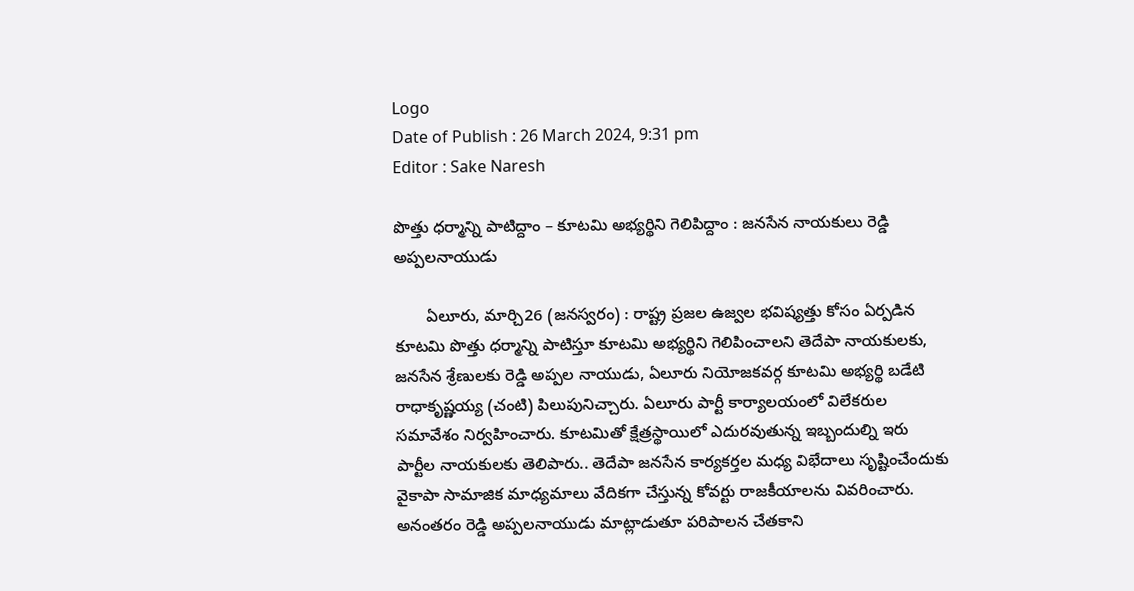Logo
Date of Publish : 26 March 2024, 9:31 pm
Editor : Sake Naresh

పొత్తు ధర్మాన్ని పాటిద్దాం – కూటమి అభ్యర్థిని గెలిపిద్దాం : జనసేన నాయకులు రెడ్డి అప్పలనాయుడు

       ఏలూరు, మార్చి26 (జనస్వరం) : రాష్ట్ర ప్రజల ఉజ్వల భవిష్యత్తు కోసం ఏర్పడిన కూటమి పొత్తు ధర్మాన్ని పాటిస్తూ కూటమి అభ్యర్థిని గెలిపించాలని తెదేపా నాయకులకు, జనసేన శ్రేణులకు రెడ్డి అప్పల నాయుడు, ఏలూరు నియోజకవర్గ కూటమి అభ్యర్థి బడేటి రాధాకృష్ణయ్య (చంటి) పిలుపునిచ్చారు. ఏలూరు పార్టీ కార్యాలయంలో విలేకరుల సమావేశం నిర్వహించారు. కూటమితో క్షేత్రస్థాయిలో ఎదురవుతున్న ఇబ్బందుల్ని ఇరు పార్టీల నాయకులకు తెలిపారు.. తెదేపా జనసేన కార్యకర్తల మధ్య విభేదాలు సృష్టించేందుకు వైకాపా సామాజిక మాధ్యమాలు వేదికగా చేస్తున్న కోవర్టు రాజకీయాలను వివరించారు. అనంతరం రెడ్డి అప్పలనాయుడు మాట్లాడుతూ పరిపాలన చేతకాని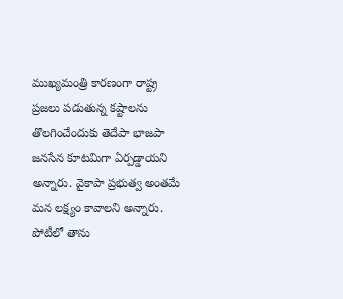ముఖ్యమంత్రి కారణంగా రాష్ట్ర ప్రజలు పడుతున్న కష్టాలను తొలగించేందుకు తెదేపా భాజపా జనసేన కూటమిగా ఏర్పడ్డాయని అన్నారు. వైకాపా ప్రభుత్వ అంతమే మన లక్ష్యం కావాలని అన్నారు. పోటీలో తాను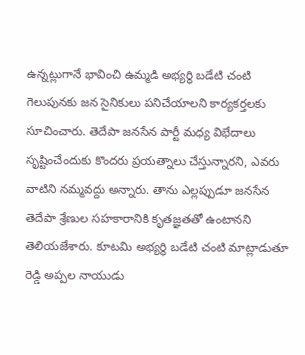ఉన్నట్లుగానే భావించి ఉమ్మడి అభ్యర్థి బడేటి చంటి గెలుపునకు జన సైనికులు పనిచేయాలని కార్యకర్తలకు సూచించారు. తెదేపా జనసేన పార్టీ మధ్య విభేదాలు సృష్టించేందుకు కొందరు ప్రయత్నాలు చేస్తున్నారని, ఎవరు వాటిని నమ్మవద్దు అన్నారు. తాను ఎల్లప్పుడూ జనసేన తెదేపా శ్రేణుల సహకారానికి కృతజ్ఞతతో ఉంటానని తెలియజేశారు. కూటమి అభ్యర్థి బడేటి చంటి మాట్లాడుతూ రెడ్డి అప్పల నాయుడు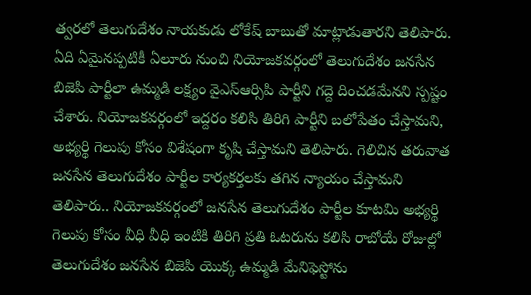త్వరలో తెలుగుదేశం నాయకుడు లోకేష్ బాబుతో మాట్లాడుతారని తెలిపారు. ఏది ఏమైనప్పటికీ ఏలూరు నుంచి నియోజకవర్గంలో తెలుగుదేశం జనసేన బిజెపి పార్టీలా ఉమ్మడి లక్ష్యం వైఎస్ఆర్సిపి పార్టీని గద్దె దించడమేనని స్పష్టం చేశారు. నియోజకవర్గంలో ఇద్దరం కలిసి తిరిగి పార్టీని బలోపేతం చేస్తామని, అభ్యర్థి గెలుపు కోసం విశేషంగా కృషి చేస్తామని తెలిపారు. గెలిచిన తరువాత జనసేన తెలుగుదేశం పార్టీల కార్యకర్తలకు తగిన న్యాయం చేస్తామని తెలిపారు.. నియోజకవర్గంలో జనసేన తెలుగుదేశం పార్టీల కూటమి అభ్యర్థి గెలుపు కోసం వీధి వీధి ఇంటికి తిరిగి ప్రతి ఓటరును కలిసి రాబోయే రోజుల్లో తెలుగుదేశం జనసేన బిజెపి యొక్క ఉమ్మడి మేనిఫెస్టోను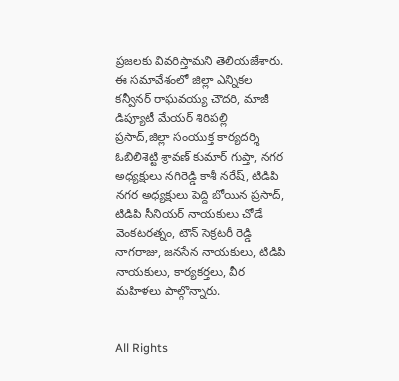ప్రజలకు వివరిస్తామని తెలియజేశారు. ఈ సమావేశంలో జిల్లా ఎన్నికల కన్వీనర్ రాఘవయ్య చౌదరి, మాజీ డిప్యూటీ మేయర్ శిరిపల్లి ప్రసాద్,జిల్లా సంయుక్త కార్యదర్శి ఓబిలిశెట్టి శ్రావణ్ కుమార్ గుప్తా, నగర అధ్యక్షులు నగిరెడ్డి కాశీ నరేష్, టిడిపి నగర అధ్యక్షులు పెద్ది బోయిన ప్రసాద్, టిడిపి సీనియర్ నాయకులు చోడే వెంకటరత్నం, టౌన్ సెక్రటరీ రెడ్డి నాగరాజు, జనసేన నాయకులు, టిడిపి నాయకులు, కార్యకర్తలు, వీర మహిళలు పాల్గొన్నారు.


All Rights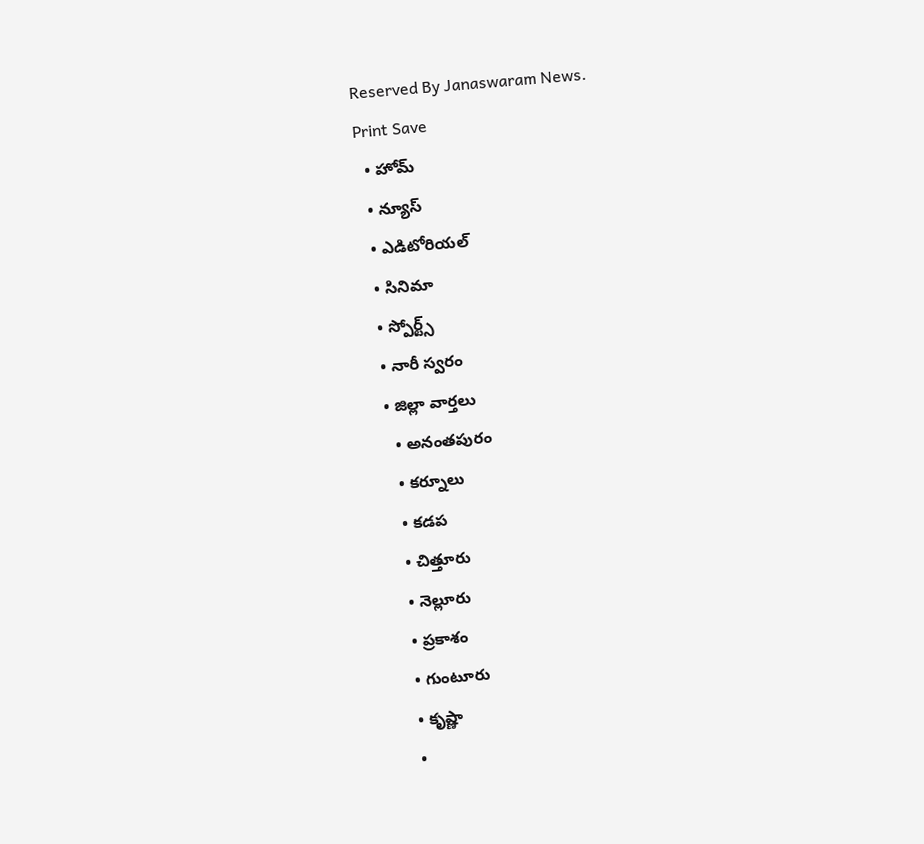Reserved By Janaswaram News.
Print Save
  • హోమ్
  • న్యూస్
  • ఎడిటోరియల్
  • సినిమా
  • స్పోర్ట్స్
  • నారీ స్వరం
  • జిల్లా వార్తలు
    • అనంతపురం
    • కర్నూలు
    • కడప
    • చిత్తూరు
    • నెల్లూరు
    • ప్రకాశం
    • గుంటూరు
    • కృష్ణా
    •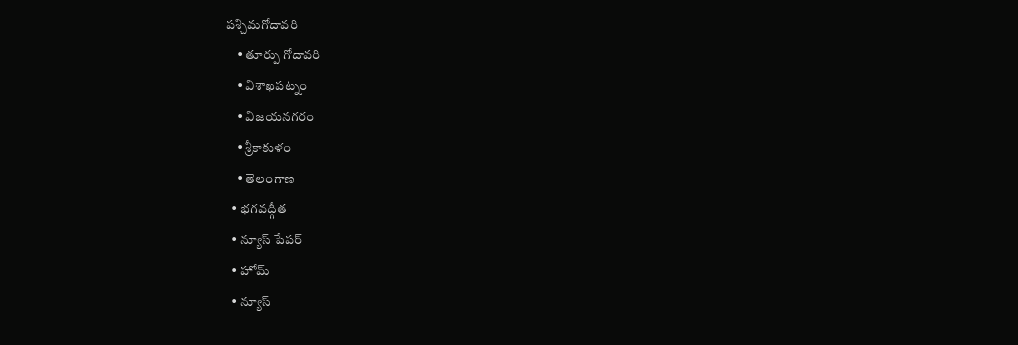పశ్చిమగోదావరి
    • తూర్పు గోదావరి
    • విశాఖపట్నం
    • విజయనగరం
    • శ్రీకాకుళం
    • తెలంగాణ
  • భగవద్గీత
  • న్యూస్ పేపర్
  • హోమ్
  • న్యూస్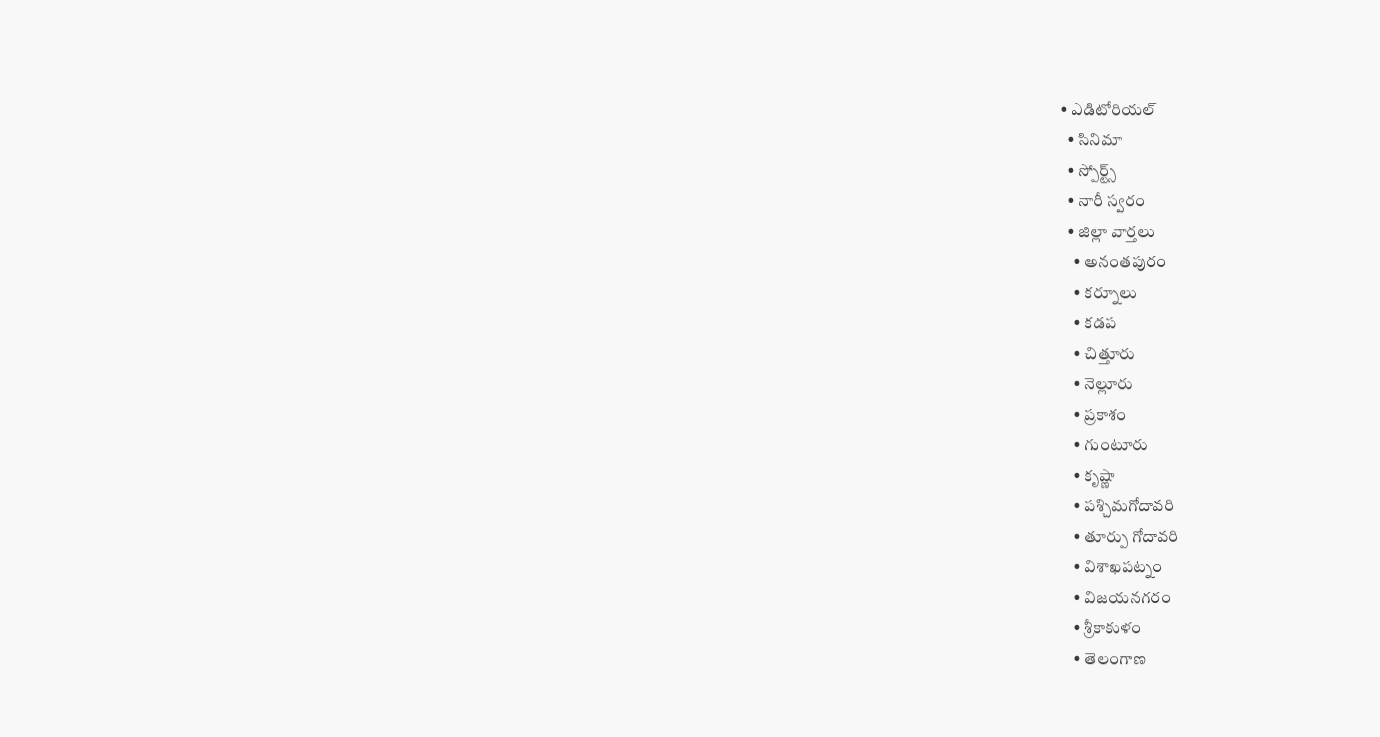• ఎడిటోరియల్
  • సినిమా
  • స్పోర్ట్స్
  • నారీ స్వరం
  • జిల్లా వార్తలు
    • అనంతపురం
    • కర్నూలు
    • కడప
    • చిత్తూరు
    • నెల్లూరు
    • ప్రకాశం
    • గుంటూరు
    • కృష్ణా
    • పశ్చిమగోదావరి
    • తూర్పు గోదావరి
    • విశాఖపట్నం
    • విజయనగరం
    • శ్రీకాకుళం
    • తెలంగాణ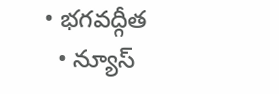• భగవద్గీత
  • న్యూస్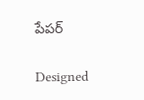పేపర్

Designed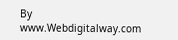By www.Webdigitalway.com